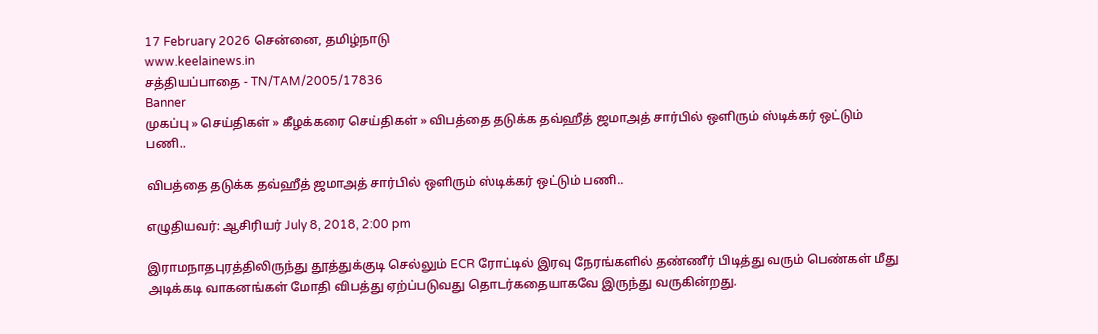17 February 2026 சென்னை, தமிழ்நாடு
www.keelainews.in
சத்தியப்பாதை - TN/TAM/2005/17836
Banner
முகப்பு » செய்திகள் » கீழக்கரை செய்திகள் » விபத்தை தடுக்க தவ்ஹீத் ஜமாஅத் சார்பில் ஒளிரும் ஸ்டிக்கர் ஒட்டும் பணி..

விபத்தை தடுக்க தவ்ஹீத் ஜமாஅத் சார்பில் ஒளிரும் ஸ்டிக்கர் ஒட்டும் பணி..

எழுதியவர்: ஆசிரியர் July 8, 2018, 2:00 pm

இராமநாதபுரத்திலிருந்து தூத்துக்குடி செல்லும் ECR ரோட்டில் இரவு நேரங்களில் தண்ணீர் பிடித்து வரும் பெண்கள் மீது அடிக்கடி வாகனங்கள் மோதி விபத்து ஏற்ப்படுவது தொடர்கதையாகவே இருந்து வருகின்றது.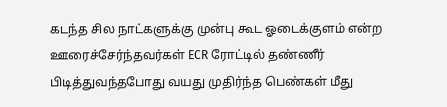கடந்த சில நாட்களுக்கு முன்பு கூட ஓடைக்குளம் என்ற ஊரைச்சேர்ந்தவர்கள் ECR ரோட்டில் தண்ணீர் பிடித்துவந்தபோது வயது முதிர்ந்த பெண்கள் மீது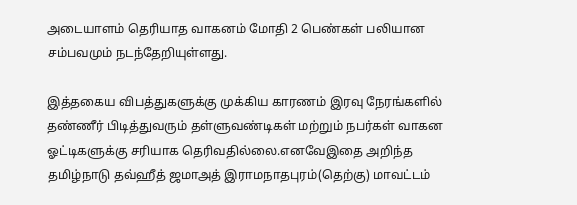அடையாளம் தெரியாத வாகனம் மோதி 2 பெண்கள் பலியான சம்பவமும் நடந்தேறியுள்ளது.

இத்தகைய விபத்துகளுக்கு முக்கிய காரணம் இரவு நேரங்களில் தண்ணீர் பிடித்துவரும் தள்ளுவண்டிகள் மற்றும் நபர்கள் வாகன ஓட்டிகளுக்கு சரியாக தெரிவதில்லை.எனவேஇதை அறிந்த தமிழ்நாடு தவ்ஹீத் ஜமாஅத் இராமநாதபுரம்(தெற்கு) மாவட்டம்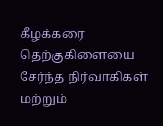கீழக்கரை தெற்குகிளையை சேர்ந்த நிர்வாகிகள் மற்றும்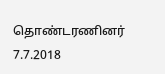தொண்டரணினர் 7.7.2018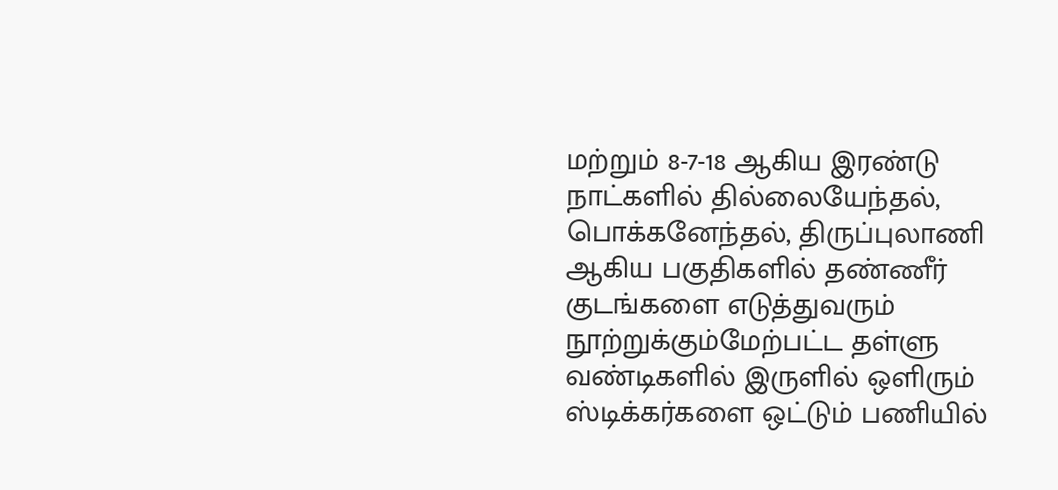மற்றும் 8-7-18 ஆகிய இரண்டு நாட்களில் தில்லையேந்தல், பொக்கனேந்தல், திருப்புலாணி ஆகிய பகுதிகளில் தண்ணீர் குடங்களை எடுத்துவரும் நூற்றுக்கும்மேற்பட்ட தள்ளு வண்டிகளில் இருளில் ஒளிரும் ஸ்டிக்கர்களை ஒட்டும் பணியில்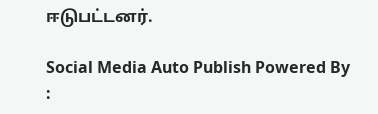ஈடுபட்டனர்.

Social Media Auto Publish Powered By :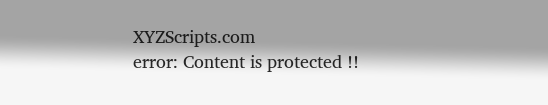XYZScripts.com
error: Content is protected !!